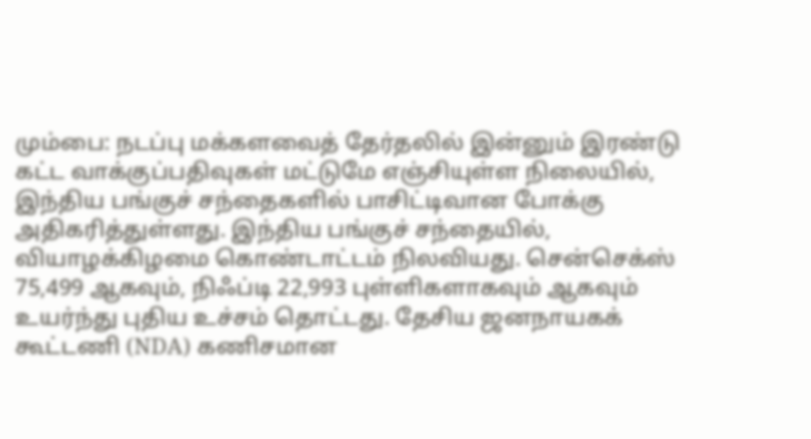மும்பை: நடப்பு மக்களவைத் தேர்தலில் இன்னும் இரண்டு கட்ட வாக்குப்பதிவுகள் மட்டுமே எஞ்சியுள்ள நிலையில், இந்திய பங்குச் சந்தைகளில் பாசிட்டிவான போக்கு அதிகரித்துள்ளது. இந்திய பங்குச் சந்தையில், வியாழக்கிழமை கொண்டாட்டம் நிலவியது. சென்செக்ஸ் 75,499 ஆகவும், நிஃப்டி 22,993 புள்ளிகளாகவும் ஆகவும் உயர்ந்து புதிய உச்சம் தொட்டது. தேசிய ஜனநாயகக் கூட்டணி (NDA) கணிசமான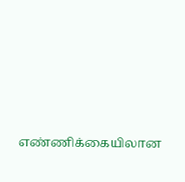எண்ணிக்கையிலான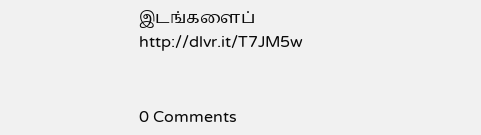இடங்களைப்
http://dlvr.it/T7JM5w


0 Comments